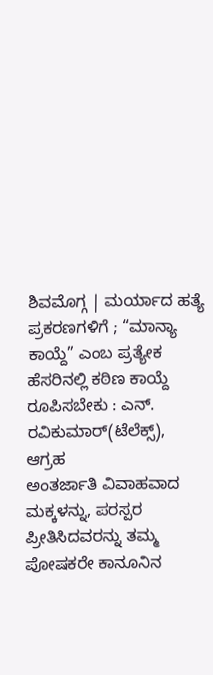ಶಿವಮೊಗ್ಗ | ಮರ್ಯಾದ ಹತ್ಯೆ ಪ್ರಕರಣಗಳಿಗೆ ; “ಮಾನ್ಯಾ ಕಾಯ್ದೆ” ಎಂಬ ಪ್ರತ್ಯೇಕ ಹೆಸರಿನಲ್ಲಿ ಕಠಿಣ ಕಾಯ್ದೆ ರೂಪಿಸಬೇಕು : ಎನ್. ರವಿಕುಮಾರ್(ಟೆಲೆಕ್ಸ್), ಆಗ್ರಹ
ಅಂತರ್ಜಾತಿ ವಿವಾಹವಾದ ಮಕ್ಕಳನ್ನು, ಪರಸ್ಪರ ಪ್ರೀತಿಸಿದವರನ್ನು ತಮ್ಮ ಪೋಷಕರೇ ಕಾನೂನಿನ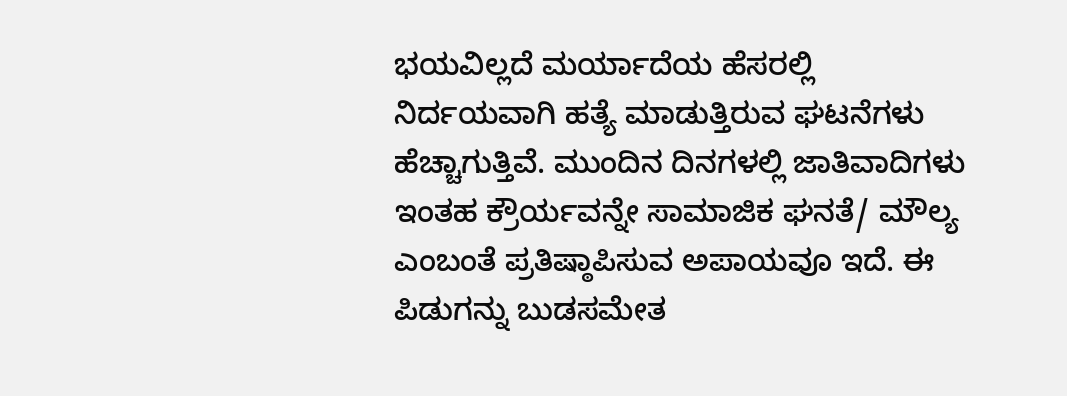ಭಯವಿಲ್ಲದೆ ಮರ್ಯಾದೆಯ ಹೆಸರಲ್ಲಿ ನಿರ್ದಯವಾಗಿ ಹತ್ಯೆ ಮಾಡುತ್ತಿರುವ ಘಟನೆಗಳು ಹೆಚ್ಚಾಗುತ್ತಿವೆ. ಮುಂದಿನ ದಿನಗಳಲ್ಲಿ ಜಾತಿವಾದಿಗಳು ಇಂತಹ ಕ್ರೌರ್ಯವನ್ನೇ ಸಾಮಾಜಿಕ ಘನತೆ/ ಮೌಲ್ಯ ಎಂಬಂತೆ ಪ್ರತಿಷ್ಠಾಪಿಸುವ ಅಪಾಯವೂ ಇದೆ. ಈ ಪಿಡುಗನ್ನು ಬುಡಸಮೇತ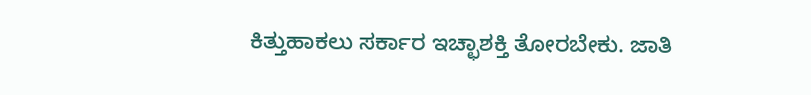ಕಿತ್ತುಹಾಕಲು ಸರ್ಕಾರ ಇಚ್ಛಾಶಕ್ತಿ ತೋರಬೇಕು. ಜಾತಿ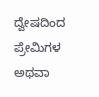ದ್ವೇಷದಿಂದ ಪ್ರೇಮಿಗಳ ಅಥವಾ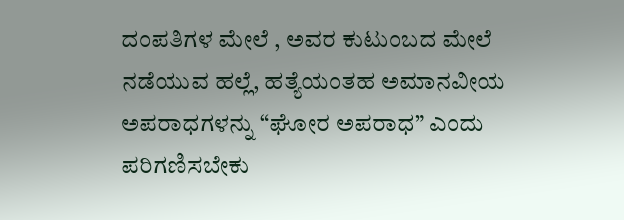ದಂಪತಿಗಳ ಮೇಲೆ , ಅವರ ಕುಟುಂಬದ ಮೇಲೆ ನಡೆಯುವ ಹಲ್ಲೆ, ಹತ್ಯೆಯಂತಹ ಅಮಾನವೀಯ ಅಪರಾಧಗಳನ್ನು “ಘೋರ ಅಪರಾಧ” ಎಂದು ಪರಿಗಣಿಸಬೇಕು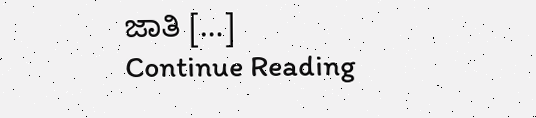ಜಾತಿ […]
Continue Reading